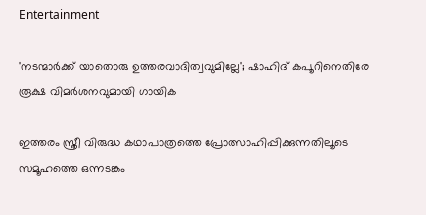Entertainment

'നടന്മാര്‍ക്ക്‌ യാതൊരു ഉത്തരവാദിത്വവുമില്ലേ'; ഷാഹിദ് കപൂറിനെതിരേ രൂക്ഷ വിമര്‍ശനവുമായി ഗായിക

ഇത്തരം സ്ത്രീ വിരുദ്ധ കഥാപാത്രത്തെ പ്രോത്സാഹിപ്പിക്കുന്നതിലൂടെ സമൂഹത്തെ ഒന്നടങ്കം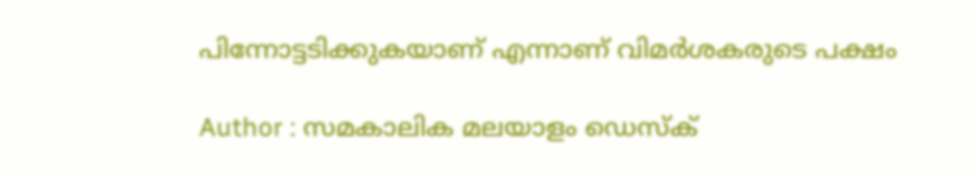പിന്നോട്ടടിക്കുകയാണ് എന്നാണ് വിമര്‍ശകരുടെ പക്ഷം

Author : സമകാലിക മലയാളം ഡെസ്ക്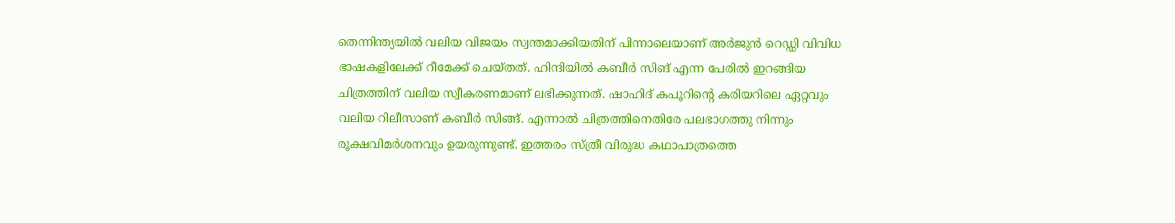തെന്നിന്ത്യയില്‍ വലിയ വിജയം സ്വന്തമാക്കിയതിന് പിന്നാലെയാണ് അര്‍ജുന്‍ റെഡ്ഡി വിവിധ ഭാഷകളിലേക്ക് റീമേക്ക് ചെയ്തത്. ഹിന്ദിയില്‍ കബീര്‍ സിങ് എന്ന പേരില്‍ ഇറങ്ങിയ ചിത്രത്തിന് വലിയ സ്വീകരണമാണ് ലഭിക്കുന്നത്. ഷാഹിദ് കപൂറിന്റെ കരിയറിലെ ഏറ്റവും വലിയ റിലീസാണ് കബീര്‍ സിങ്ങ്. എന്നാല്‍ ചിത്രത്തിനെതിരേ പലഭാഗത്തു നിന്നും രൂക്ഷവിമര്‍ശനവും ഉയരുന്നുണ്ട്. ഇത്തരം സ്ത്രീ വിരുദ്ധ കഥാപാത്രത്തെ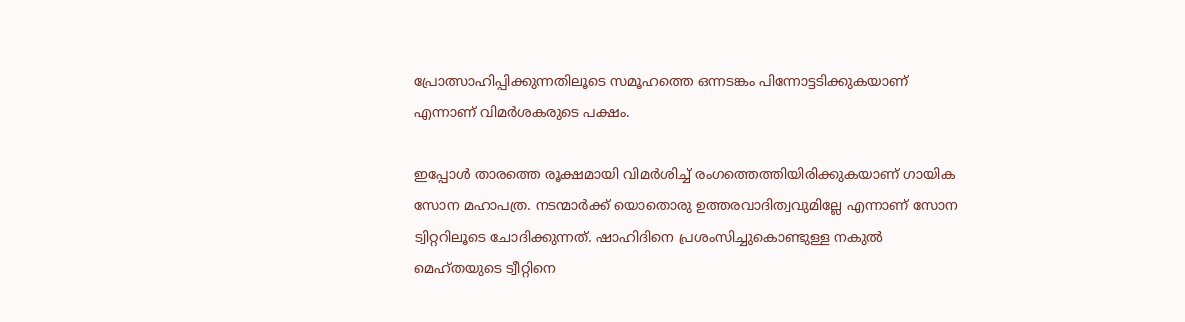പ്രോത്സാഹിപ്പിക്കുന്നതിലൂടെ സമൂഹത്തെ ഒന്നടങ്കം പിന്നോട്ടടിക്കുകയാണ് എന്നാണ് വിമര്‍ശകരുടെ പക്ഷം.

ഇപ്പോള്‍ താരത്തെ രൂക്ഷമായി വിമര്‍ശിച്ച് രംഗത്തെത്തിയിരിക്കുകയാണ് ഗായിക സോന മഹാപത്ര. നടന്മാര്‍ക്ക് യൊതൊരു ഉത്തരവാദിത്വവുമില്ലേ എന്നാണ് സോന ട്വിറ്ററിലൂടെ ചോദിക്കുന്നത്. ഷാഹിദിനെ പ്രശംസിച്ചുകൊണ്ടുള്ള നകുല്‍ മെഹ്തയുടെ ട്വീറ്റിനെ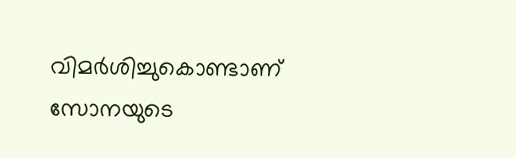വിമര്‍ശിച്ചുകൊണ്ടാണ് സോനയുടെ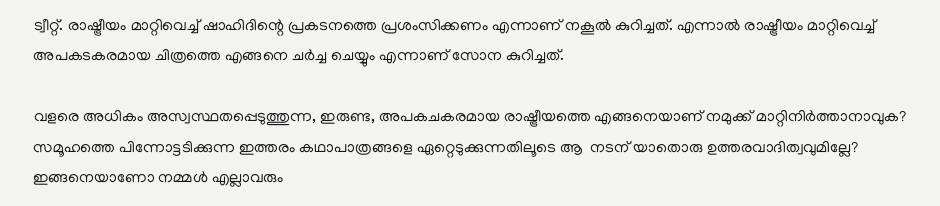ട്വീറ്റ്. രാഷ്ട്രീയം മാറ്റിവെച്ച് ഷാഹിദിന്റെ പ്രകടനത്തെ പ്രശംസിക്കണം എന്നാണ് നകൂല്‍ കുറിച്ചത്. എന്നാല്‍ രാഷ്ട്രീയം മാറ്റിവെച്ച് അപകടകരമായ ചിത്രത്തെ എങ്ങനെ ചര്‍ച്ച ചെയ്യും എന്നാണ് സോന കുറിച്ചത്.

വളരെ അധികം അസ്വസ്ഥതപ്പെടുത്തുന്ന, ഇരുണ്ട, അപകചകരമായ രാഷ്ട്രീയത്തെ എങ്ങനെയാണ് നമുക്ക് മാറ്റിനിര്‍ത്താനാവുക? സമൂഹത്തെ പിന്നോട്ടടിക്കുന്ന ഇത്തരം കഥാപാത്രങ്ങളെ ഏറ്റെടുക്കുന്നതിലൂടെ ആ  നടന് യാതൊരു ഉത്തരവാദിത്വവുമില്ലേ? ഇങ്ങനെയാണോ നമ്മള്‍ എല്ലാവരും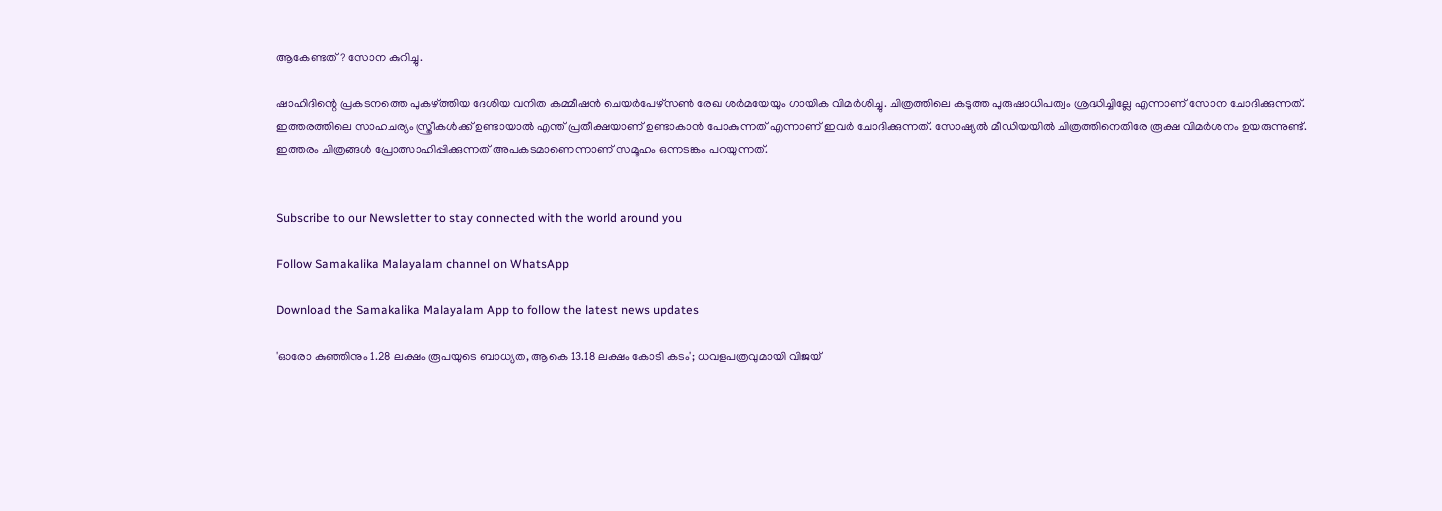ആകേണ്ടത്? സോന കുറിച്ചു.

ഷാഹിദിന്റെ പ്രകടനത്തെ പുകഴ്ത്തിയ ദേശിയ വനിത കമ്മീഷന്‍ ചെയര്‍പേഴ്‌സണ്‍ രേഖ ശര്‍മയേയും ഗായിക വിമര്‍ശിച്ചു. ചിത്രത്തിലെ കടുത്ത പുരുഷാധിപത്വം ശ്രദ്ധിച്ചില്ലേ എന്നാണ് സോന ചോദിക്കുന്നത്. ഇത്തരത്തിലെ സാഹചര്യം സ്ത്രീകള്‍ക്ക് ഉണ്ടായാല്‍ എന്ത് പ്രതീക്ഷയാണ് ഉണ്ടാകാന്‍ പോകുന്നത് എന്നാണ് ഇവര്‍ ചോദിക്കുന്നത്. സോഷ്യല്‍ മീഡിയയില്‍ ചിത്രത്തിനെതിരേ രൂക്ഷ വിമര്‍ശനം ഉയരുന്നുണ്ട്. ഇത്തരം ചിത്രങ്ങള്‍ പ്രോത്സാഹിപ്പിക്കുന്നത് അപകടമാണെന്നാണ് സമൂഹം ഒന്നടങ്കം പറയുന്നത്.


Subscribe to our Newsletter to stay connected with the world around you

Follow Samakalika Malayalam channel on WhatsApp

Download the Samakalika Malayalam App to follow the latest news updates

'ഓരോ കുഞ്ഞിനും 1.28 ലക്ഷം രൂപയുടെ ബാധ്യത, ആകെ 13.18 ലക്ഷം കോടി കടം'; ധവളപത്രവുമായി വിജയ്‌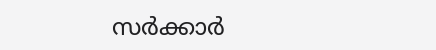സർക്കാർ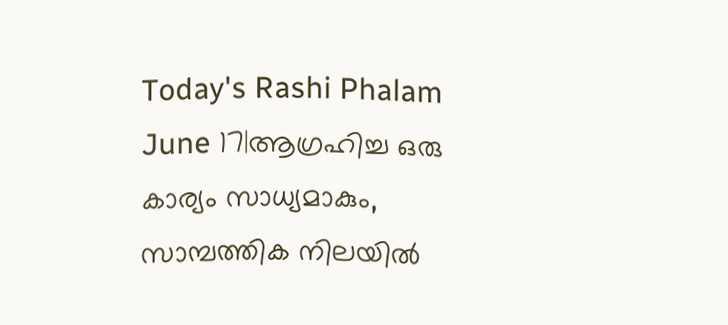Today's Rashi Phalam June 17|ആഗ്രഹിച്ച ഒരു കാര്യം സാധ്യമാകും, സാമ്പത്തിക നിലയിൽ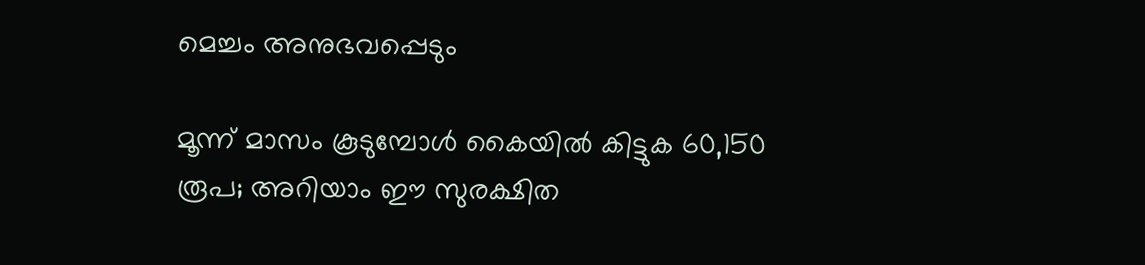മെച്ചം അനുഭവപ്പെടും

മൂന്ന് മാസം കൂടുമ്പോള്‍ കൈയില്‍ കിട്ടുക 60,150 രൂപ; അറിയാം ഈ സുരക്ഷിത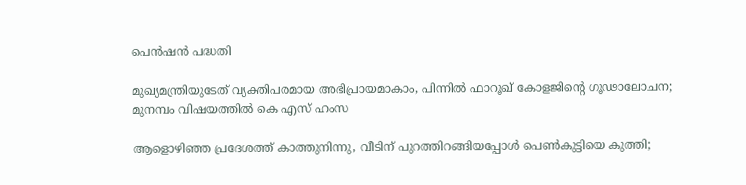പെന്‍ഷന്‍ പദ്ധതി

മുഖ്യമന്ത്രിയുടേത് വ്യക്തിപരമായ അഭിപ്രായമാകാം, പിന്നിൽ ഫാറൂഖ് കോളജിന്റെ ഗൂഢാലോചന; മുനമ്പം വിഷയത്തിൽ കെ എസ് ഹംസ

ആളൊഴിഞ്ഞ പ്രദേശത്ത് കാത്തുനിന്നു, വീടിന് പുറത്തിറങ്ങിയപ്പോള്‍ പെണ്‍കുട്ടിയെ കുത്തി;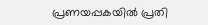പ്രണയപ്പകയില്‍ പ്രതി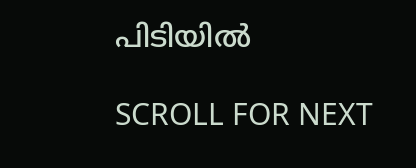പിടിയില്‍

SCROLL FOR NEXT